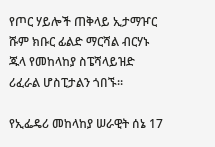የጦር ሃይሎች ጠቅላይ ኢታማዦር ሹም ክቡር ፊልድ ማርሻል ብርሃኑ ጁላ የመከላከያ ስፔሻላይዝድ ሪፈራል ሆስፒታልን ጎበኙ።

የኢፌዴሪ መከላከያ ሠራዊት ሰኔ 17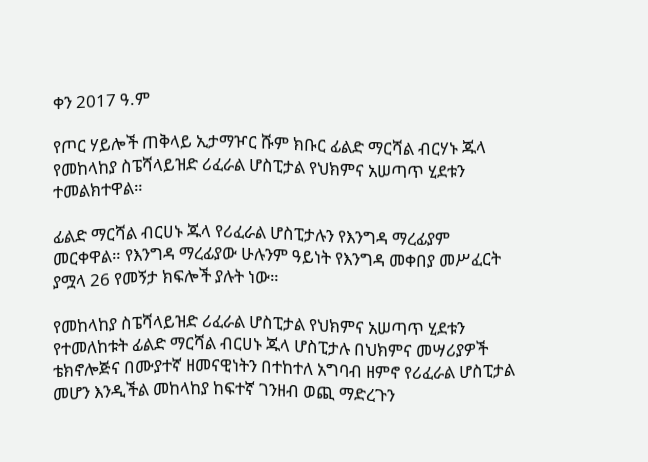ቀን 2017 ዓ.ም

የጦር ሃይሎች ጠቅላይ ኢታማዦር ሹም ክቡር ፊልድ ማርሻል ብርሃኑ ጁላ የመከላከያ ስፔሻላይዝድ ሪፈራል ሆስፒታል የህክምና አሠጣጥ ሂደቱን ተመልክተዋል።

ፊልድ ማርሻል ብርሀኑ ጁላ የሪፈራል ሆስፒታሉን የእንግዳ ማረፊያም መርቀዋል። የእንግዳ ማረፊያው ሁሉንም ዓይነት የእንግዳ መቀበያ መሥፈርት ያሟላ 26 የመኝታ ክፍሎች ያሉት ነው።

የመከላከያ ስፔሻላይዝድ ሪፈራል ሆስፒታል የህክምና አሠጣጥ ሂደቱን የተመለከቱት ፊልድ ማርሻል ብርሀኑ ጁላ ሆስፒታሉ በህክምና መሣሪያዎች ቴክኖሎጅና በሙያተኛ ዘመናዊነትን በተከተለ አግባብ ዘምኖ የሪፈራል ሆስፒታል መሆን እንዲችል መከላከያ ከፍተኛ ገንዘብ ወጪ ማድረጉን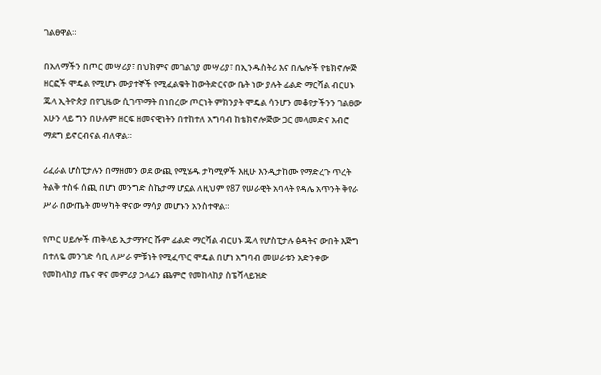ገልፀዋል።

በአለማችን በጦር መሣሪያ፣ በህክምና መገልገያ መሣሪያ፣ በኢንዱስትሪ እና በሌሎች የቴክኖሎጅ ዘርፎች ሞዴል የሚሆኑ ሙያተኞች የሚፈልቁት ከውትድርናው ቤት ነው ያሉት ፊልድ ማርሻል ብርሀኑ ጁላ ኢትዮጵያ በየጊዜው ሲገጥማት በነበረው ጦርነት ምክንያት ሞዴል ሳንሆን መቆየታችንን ገልፀው አሁን ላይ ግን በሁሉም ዘርፍ ዘመናዊነትን በተከተለ አግባብ ከቴክኖሎጅው ጋር መላመድና አብሮ ማደግ ይኖርብናል ብለዋል።

ሪፈራል ሆስፒታሉን በማዘመን ወደ ውጪ የሚሄዱ ታካሚዎች እዚሁ እንዲታከሙ የማድረጉ ጥረት ትልቅ ተስፋ ሰጪ በሆነ መንግድ ስኬታማ ሆኗል ለዚህም የ87 የሠራዊት አባላት የዳሌ አጥንት ቅየራ ሥራ በውጤት መሣካት ዋናው ማሳያ መሆኑን አንስተዋል።

የጦር ሀይሎች ጠቅላይ ኢታማዦር ሹም ፊልድ ማርሻል ብርሀኑ ጁላ የሆስፒታሉ ፅዳትና ውበት እጅግ በተለዬ መንገድ ሳቢ ለሥራ ምቹነት የሚፈጥር ሞዴል በሆነ አግባብ መሠራቱን አድንቀው የመከላከያ ጤና ዋና መምሪያ ኃላፊን ጨምሮ የመከላከያ ስፔሻላይዝድ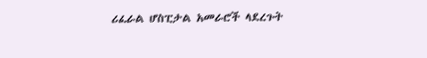ሪፈራል ሆስፒታል አመራሮች ላደረጉት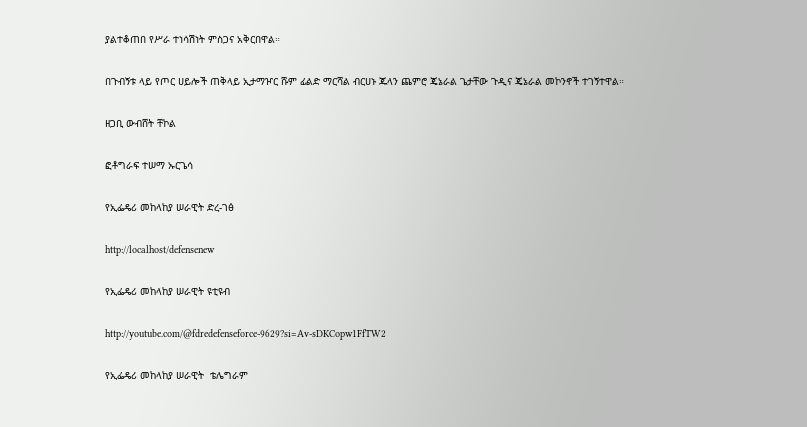ያልተቆጠበ የሥራ ተነሳሽነት ምስጋና አቅርበዋል።

በጉብኝቱ ላይ የጦር ሀይሎች ጠቅላይ ኢታማዦር ሹም ፊልድ ማርሻል ብርሀኑ ጁላን ጨምሮ ጄኔራል ጌታቸው ጉዲና ጄኔራል መኮንኖች ተገኝተዋል።

ዘጋቢ ውብሸት ቸኮል

ፎቶግራፍ ተሠማ ኡርጌሳ

የኢፌዴሪ መከላከያ ሠራዊት ድረ-ገፅ

http://localhost/defensenew

የኢፌዴሪ መከላከያ ሠራዊት ዩቲዩብ

http://youtube.com/@fdredefenseforce-9629?si=Av-sDKCopw1FfTW2

የኢፌዴሪ መከላከያ ሠራዊት  ቴሌግራም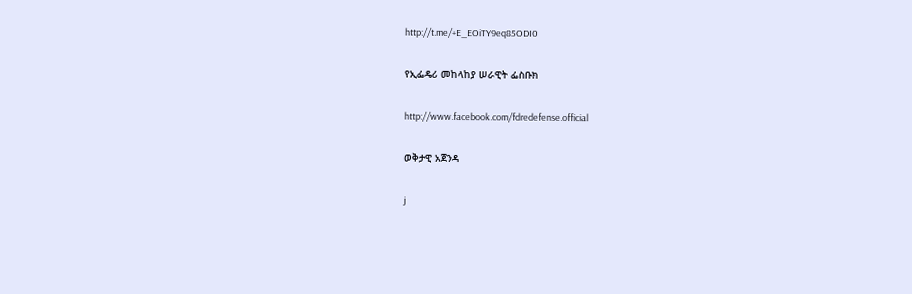http://t.me/+E_EOiTY9eq85ODI0

የኢፌዴሪ መከላከያ ሠራዊት ፌስቡክ

http://www.facebook.com/fdredefense.official

ወቅታዊ አጀንዳ

j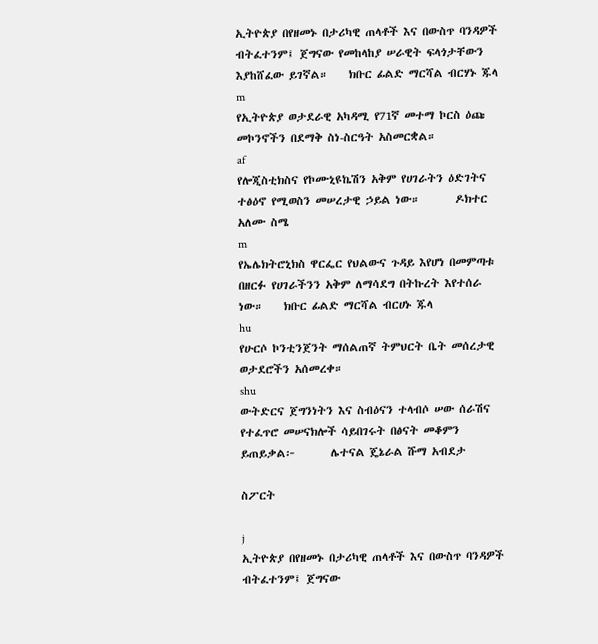ኢትዮጵያ በየዘመኑ በታሪካዊ ጠላቶች እና በውስጥ ባንዳዎች ብትፈተንም፤ ጀግናው የመከላከያ ሠራዊት ፍላጎታቸውን እያከሸፈው ይገኛል።    ክቡር ፊልድ ማርሻል ብርሃኑ ጁላ
m
የኢትዮጵያ ወታደራዊ አካዳሚ የ71ኛ መተማ ኮርስ ዕጩ መኮንኖችን በደማቅ ስነ-ስርዓት አስመርቋል።
af
የሎጂስቲክስና የኮሙኒዩኬሽን አቅም የሀገራትን ዕድገትና ተፅዕኖ የሚወስን መሠረታዊ ኃይል ነው።       ዶክተር አለሙ ስሜ
m
የኤሌክትሮኒክስ ዋርፌር የህልውና ጉዳይ እየሆነ በመምጣቱ በዘርፉ የሀገራችንን አቅም ለማሳደግ በትኩረት እየተሰራ ነው።    ክቡር ፊልድ ማርሻል ብርሀኑ ጁላ
hu
የሁርሶ ኮንቲንጀንት ማሰልጠኛ ትምህርት ቤት መሰረታዊ ወታደሮችን አሰመረቀ።
shu
ውትድርና ጀግንነትን እና ስብዕናን ተላብሶ ሠው ሰራሽና የተፈጥሮ መሠናክሎች ሳይበገሩት በፅናት መቆምን ይጠይቃል፦       ሌተናል ጄኔራል ሹማ አብደታ

ስፖርት

j
ኢትዮጵያ በየዘመኑ በታሪካዊ ጠላቶች እና በውስጥ ባንዳዎች ብትፈተንም፤ ጀግናው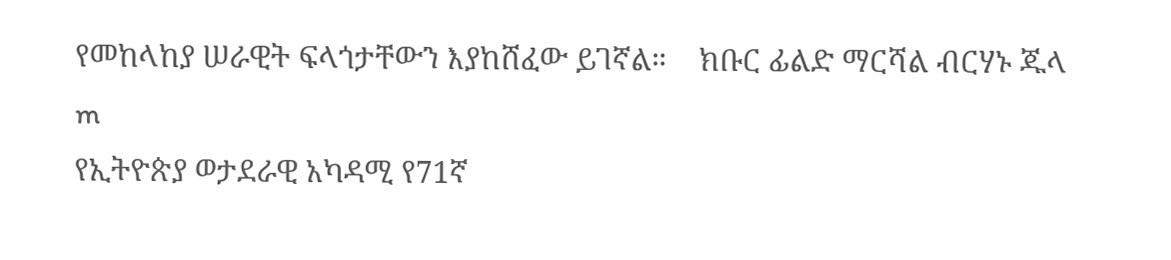የመከላከያ ሠራዊት ፍላጎታቸውን እያከሸፈው ይገኛል።    ክቡር ፊልድ ማርሻል ብርሃኑ ጁላ
m
የኢትዮጵያ ወታደራዊ አካዳሚ የ71ኛ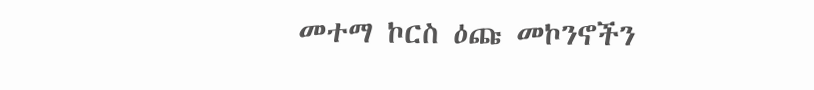መተማ ኮርስ ዕጩ መኮንኖችን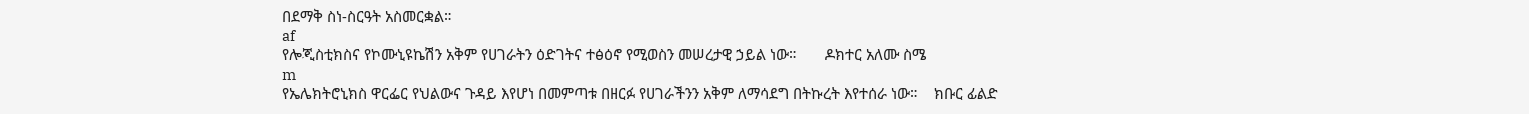በደማቅ ስነ-ስርዓት አስመርቋል።
af
የሎጂስቲክስና የኮሙኒዩኬሽን አቅም የሀገራትን ዕድገትና ተፅዕኖ የሚወስን መሠረታዊ ኃይል ነው።       ዶክተር አለሙ ስሜ
m
የኤሌክትሮኒክስ ዋርፌር የህልውና ጉዳይ እየሆነ በመምጣቱ በዘርፉ የሀገራችንን አቅም ለማሳደግ በትኩረት እየተሰራ ነው።    ክቡር ፊልድ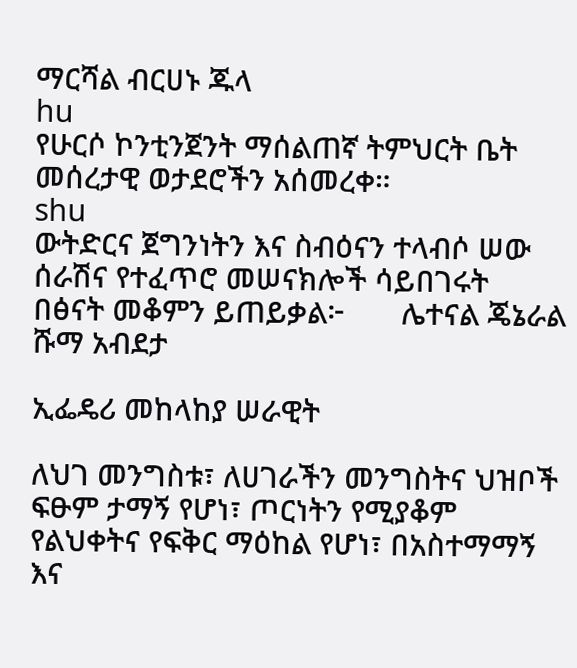ማርሻል ብርሀኑ ጁላ
hu
የሁርሶ ኮንቲንጀንት ማሰልጠኛ ትምህርት ቤት መሰረታዊ ወታደሮችን አሰመረቀ።
shu
ውትድርና ጀግንነትን እና ስብዕናን ተላብሶ ሠው ሰራሽና የተፈጥሮ መሠናክሎች ሳይበገሩት በፅናት መቆምን ይጠይቃል፦       ሌተናል ጄኔራል ሹማ አብደታ

ኢፌዴሪ መከላከያ ሠራዊት

ለህገ መንግስቱ፣ ለሀገራችን መንግስትና ህዝቦች ፍፁም ታማኝ የሆነ፣ ጦርነትን የሚያቆም የልህቀትና የፍቅር ማዕከል የሆነ፣ በአስተማማኝ እና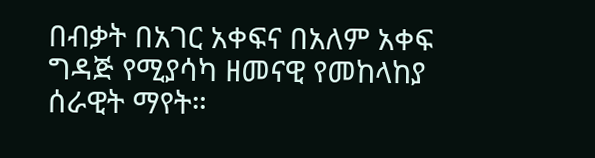በብቃት በአገር አቀፍና በአለም አቀፍ ግዳጅ የሚያሳካ ዘመናዊ የመከላከያ ሰራዊት ማየት።